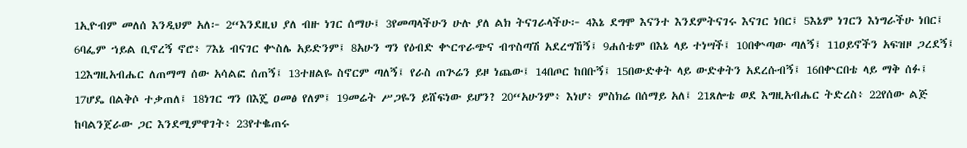1ኢዮብም መለሰ እንዲህም አለ፦ 2“እንደዚህ ያለ ብዙ ነገር ሰማሁ፤ 3የመጣላችሁን ሁሉ ያለ ልክ ትናገራላችሁ፦ 4እኔ ደግሞ እናንተ እንደምትናገሩ እናገር ነበር፤ 5እኔም ነገርን እነግራችሁ ነበር፤ 6ባፌም ኀይል ቢኖረኝ ኖሮ፥ 7እኔ ብናገር ቍስሌ አይድንም፤ 8አሁን ግን የዕብድ ቍርጥራጭና ብጥስጣሽ አደረግኸኝ፤ 9ሐሰቴም በእኔ ላይ ተነሣች፤ 10በቍጣው ጣለኝ፤ 11ዐይኖችን አፍዝዞ ጋረደኝ፤ 12እግዚአብሔር ለጠማማ ሰው አሳልፎ ሰጠኝ፤ 13ተዘልዬ ስኖርም ጣለኝ፤ የራስ ጠጕሬን ይዞ ነጨው፤ 14በጦር ከበቡኝ፤ 15በውድቀት ላይ ውድቀትን አደረሱብኝ፤ 16በቍርበቴ ላይ ማቅ ሰፉ፤ 17ሆዴ በልቅሶ ተቃጠለ፤ 18ነገር ግን በእጄ ዐመፅ የለም፤ 19መሬት ሥጋዬን ይሸፍነው ይሆን? 20“አሁንም፥ እነሆ፥ ምስክሬ በሰማይ አለ፤ 21ጸሎቴ ወደ እግዚአብሔር ትድረስ፥ 22የሰው ልጅ ከባልንጀራው ጋር እንደሚምዋገት፥ 23የተቈጠሩ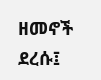ዘመኖች ደረሱ፤